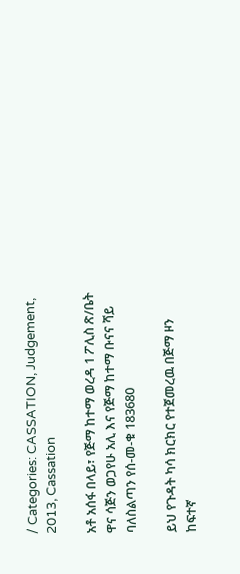/ Categories: CASSATION, Judgement, 2013, Cassation

አቶ አሰፋ በላይ፣ የጅማ ከተማ ወረዳ 1 ፖሊስ ጽ/ቤት ዋና ሳጅን ወጋየሁ አሊ እና የጅማ ከተማ ቡናና ሻይ ባለስልጣን የሰ-መ-ቁ 183680

ይህ የጉዳት ካሳ ክርክር የተጀመረዉ በጅማ ዞን ከፍተኛ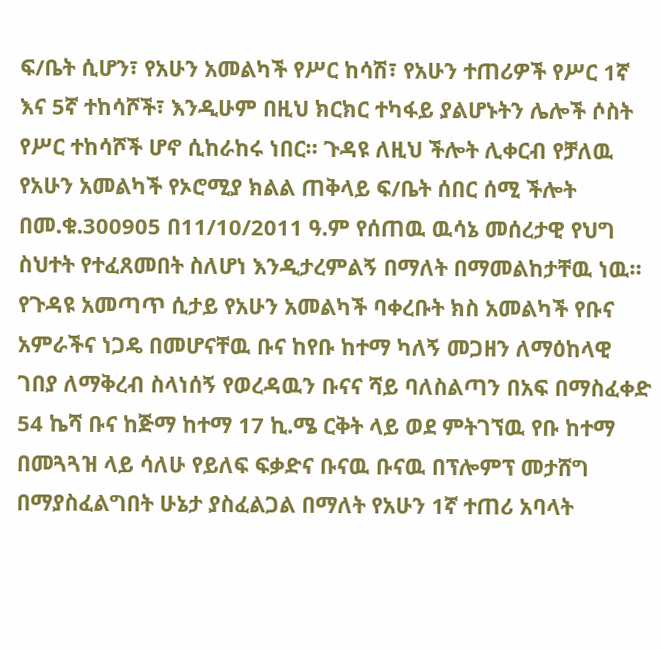ፍ/ቤት ሲሆን፣ የአሁን አመልካች የሥር ከሳሽ፣ የአሁን ተጠሪዎች የሥር 1ኛ እና 5ኛ ተከሳሾች፣ እንዲሁም በዚህ ክርክር ተካፋይ ያልሆኑትን ሌሎች ሶስት የሥር ተከሳሾች ሆኖ ሲከራከሩ ነበር። ጉዳዩ ለዚህ ችሎት ሊቀርብ የቻለዉ የአሁን አመልካች የኦሮሚያ ክልል ጠቅላይ ፍ/ቤት ሰበር ሰሚ ችሎት በመ.ቁ.300905 በ11/10/2011 ዓ.ም የሰጠዉ ዉሳኔ መሰረታዊ የህግ ስህተት የተፈጸመበት ስለሆነ እንዲታረምልኝ በማለት በማመልከታቸዉ ነዉ። የጉዳዩ አመጣጥ ሲታይ የአሁን አመልካች ባቀረቡት ክስ አመልካች የቡና አምራችና ነጋዴ በመሆናቸዉ ቡና ከየቡ ከተማ ካለኝ መጋዘን ለማዕከላዊ ገበያ ለማቅረብ ስላነሰኝ የወረዳዉን ቡናና ሻይ ባለስልጣን በአፍ በማስፈቀድ 54 ኬሻ ቡና ከጅማ ከተማ 17 ኪ.ሜ ርቅት ላይ ወደ ምትገኘዉ የቡ ከተማ በመጓጓዝ ላይ ሳለሁ የይለፍ ፍቃድና ቡናዉ ቡናዉ በፕሎምፕ መታሸግ በማያስፈልግበት ሁኔታ ያስፈልጋል በማለት የአሁን 1ኛ ተጠሪ አባላት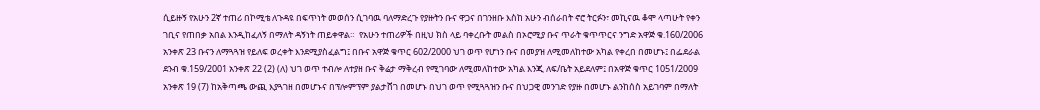ሲይዙኝ የአሁን 2ኛ ተጠሪ በኮሚቴ ለጉዳዩ በፍጥነት መወሰን ሲገባዉ ባለማድረጉ የያዙትን ቡና ዋጋና በገንዘቡ እስከ አሁን ብሰራበት ኖሮ ትርፉን፣ መኪናዉ ቆሞ ላጣሁት የቀን ገቢና የጠበቃ አበል እንዲከፈለኝ በማለት ዳኝነት ጠይቀዋል።  የአሁን ተጠሪዎች በዚህ ክስ ላይ ባቀረቡት መልስ በኦሮሚያ ቡና ጥራት ቁጥጥርና ንግድ አዋጅ ቁ.160/2006 አንቀጽ 23 ቡናን ለማጓጓዝ የይለፍ ወረቀት እንደሚያስፈልግ፤ በቡና አዋጅ ቁጥር 602/2000 ህገ ወጥ የሆነን ቡና በመያዝ ለሚመለከተው አካል የቀረበ በመሆኑ፤ በፌደራል ደንብ ቁ.159/2001 አንቀጽ 22 (2) (ለ) ህገ ወጥ ተብሎ ለተያዘ ቡና ቅሬታ ማቅረብ የሚገባው ለሚመለከተው አካል እንጂ ለፍ/ቤት አይደለም፤ በአዋጅ ቁጥር 1051/2009 አንቀጽ 19 (7) ከአቅጣጫ ውጪ እያጓገዘ በመሆኑና በፕሎምፕም ያልታሸገ በመሆኑ በህገ ወጥ የሚጓጓዝን ቡና በህጋዊ መንገድ የያዙ በመሆኑ ልንከሰስ አይገባም በማለት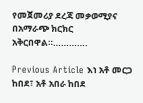የመጀመሪያ ደረጃ መቃወሚያና በአማራጭ ክርክር አቅርበዋል።………….

Previous Article እነ አቶ መርጋ ከበደ፣ አቶ አበራ ከበደ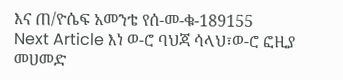እና ጠ/ዮሴፍ አመንቴ የሰ-መ-ቁ-189155
Next Article እነ ወ-ሮ ባህጃ ሳላህ፣ወ-ሮ ፎዚያ መሀመድ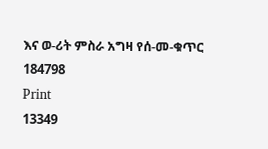እና ወ-ሪት ምስራ አግዛ የሰ-መ-ቁጥር 184798
Print
13349